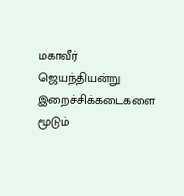மகாவீர் ஜெயந்தியன்று இறைச்சிக்கடைகளை மூடும்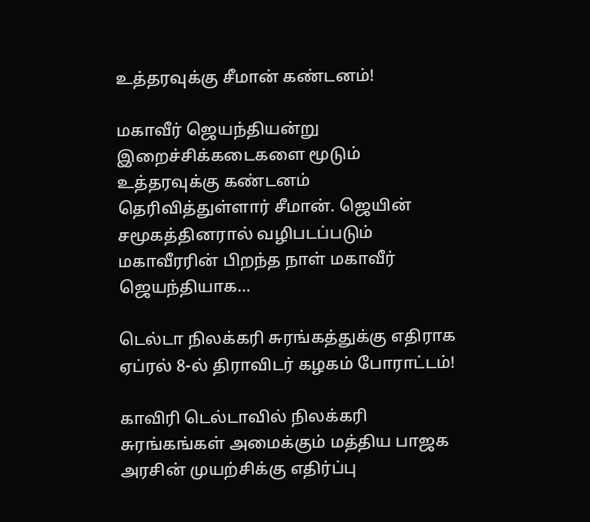உத்தரவுக்கு சீமான் கண்டனம்!

மகாவீர் ஜெயந்தியன்று இறைச்சிக்கடைகளை மூடும் உத்தரவுக்கு கண்டனம் தெரிவித்துள்ளார் சீமான். ஜெயின் சமூகத்தினரால் வழிபடப்படும் மகாவீரரின் பிறந்த நாள் மகாவீர் ஜெயந்தியாக…

டெல்டா நிலக்கரி சுரங்கத்துக்கு எதிராக ஏப்ரல் 8-ல் திராவிடர் கழகம் போராட்டம்!

காவிரி டெல்டாவில் நிலக்கரி சுரங்கங்கள் அமைக்கும் மத்திய பாஜக அரசின் முயற்சிக்கு எதிர்ப்பு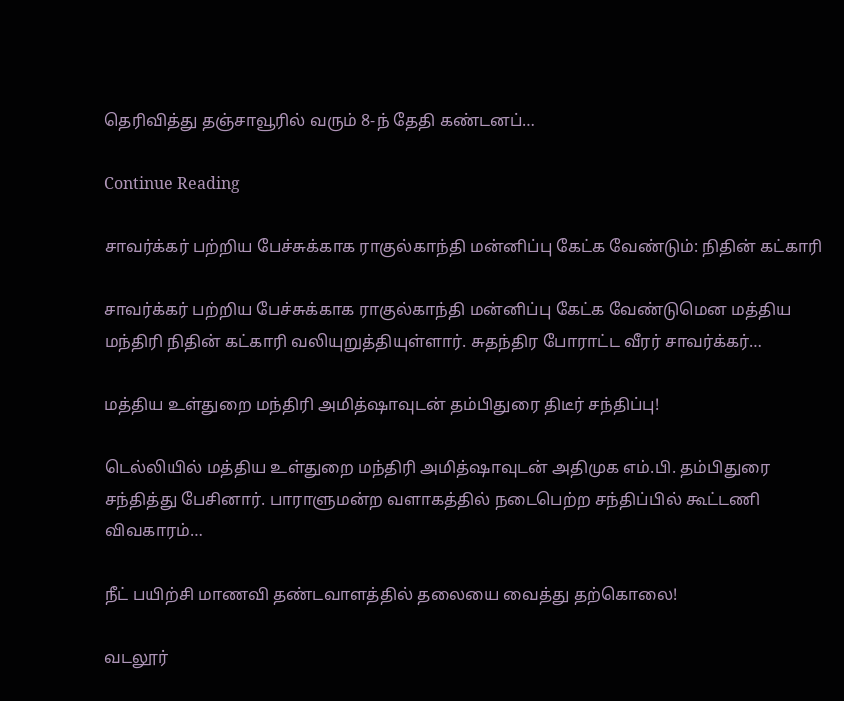தெரிவித்து தஞ்சாவூரில் வரும் 8-ந் தேதி கண்டனப்…

Continue Reading

சாவர்க்கர் பற்றிய பேச்சுக்காக ராகுல்காந்தி மன்னிப்பு கேட்க வேண்டும்: நிதின் கட்காரி

சாவர்க்கர் பற்றிய பேச்சுக்காக ராகுல்காந்தி மன்னிப்பு கேட்க வேண்டுமென மத்திய மந்திரி நிதின் கட்காரி வலியுறுத்தியுள்ளார். சுதந்திர போராட்ட வீரர் சாவர்க்கர்…

மத்திய உள்துறை மந்திரி அமித்ஷாவுடன் தம்பிதுரை திடீர் சந்திப்பு!

டெல்லியில் மத்திய உள்துறை மந்திரி அமித்ஷாவுடன் அதிமுக எம்.பி. தம்பிதுரை சந்தித்து பேசினார். பாராளுமன்ற வளாகத்தில் நடைபெற்ற சந்திப்பில் கூட்டணி விவகாரம்…

நீட் பயிற்சி மாணவி தண்டவாளத்தில் தலையை வைத்து தற்கொலை!

வடலூர்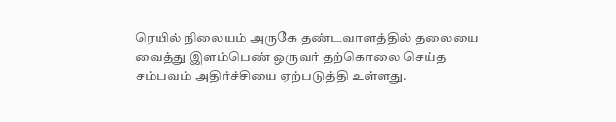ரெயில் நிலையம் அருகே தண்டவாளத்தில் தலையை வைத்து இளம்பெண் ஒருவர் தற்கொலை செய்த சம்பவம் அதிர்ச்சியை ஏற்படுத்தி உள்ளது.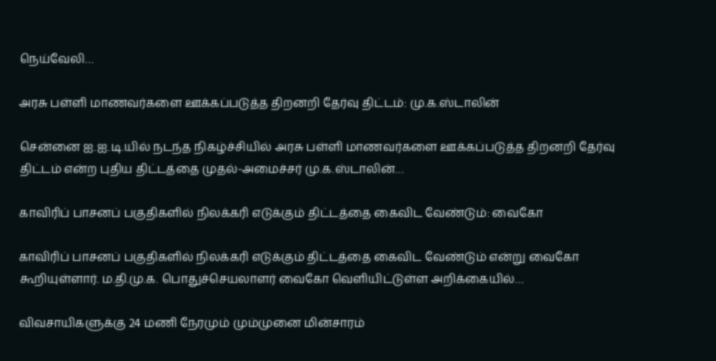நெய்வேலி…

அரசு பள்ளி மாணவர்களை ஊக்கப்படுத்த திறனறி தேர்வு திட்டம்: மு.க.ஸ்டாலின்

சென்னை ஐ.ஐ.டி.யில் நடந்த நிகழ்ச்சியில் அரசு பள்ளி மாணவர்களை ஊக்கப்படுத்த திறனறி தேர்வு திட்டம் என்ற புதிய திட்டத்தை முதல்-அமைச்சர் மு.க.ஸ்டாலின்…

காவிரிப் பாசனப் பகுதிகளில் நிலக்கரி எடுக்கும் திட்டத்தை கைவிட வேண்டும்: வைகோ

காவிரிப் பாசனப் பகுதிகளில் நிலக்கரி எடுக்கும் திட்டத்தை கைவிட வேண்டும் என்று வைகோ கூறியுள்ளார். ம.தி.மு.க. பொதுச்செயலாளர் வைகோ வெளியிட்டுள்ள அறிக்கையில்…

விவசாயிகளுக்கு 24 மணி நேரமும் மும்முனை மின்சாரம்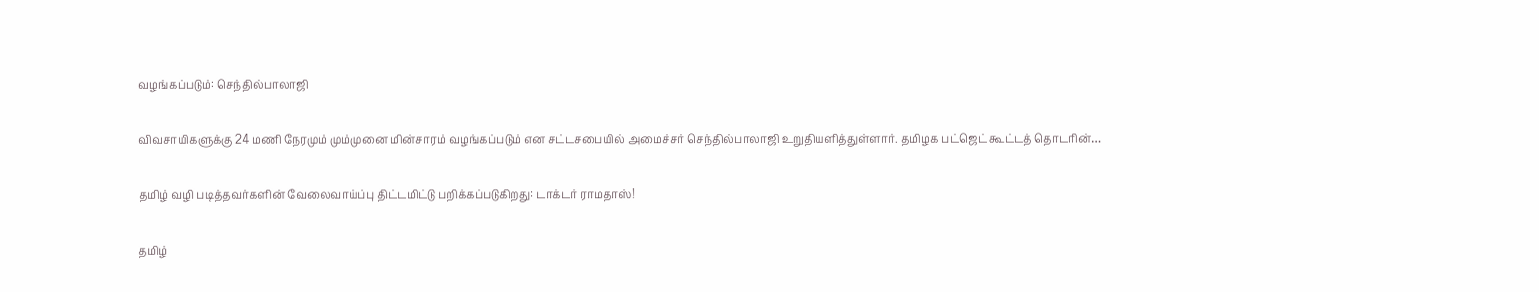வழங்கப்படும்: செந்தில்பாலாஜி

விவசாயிகளுக்கு 24 மணி நேரமும் மும்முனை மின்சாரம் வழங்கப்படும் என சட்டசபையில் அமைச்சர் செந்தில்பாலாஜி உறுதியளித்துள்ளார். தமிழக பட்ஜெட் கூட்டத் தொடரின்…

தமிழ் வழி படித்தவர்களின் வேலைவாய்ப்பு திட்டமிட்டு பறிக்கப்படுகிறது: டாக்டர் ராமதாஸ்!

தமிழ்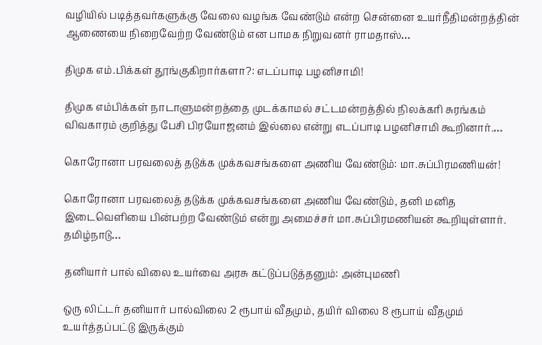வழியில் படித்தவர்களுக்கு வேலை வழங்க வேண்டும் என்ற சென்னை உயர்நீதிமன்றத்தின் ஆணையை நிறைவேற்ற வேண்டும் என பாமக நிறுவனர் ராமதாஸ்…

திமுக எம்.பிக்கள் தூங்குகிறார்களா?: எடப்பாடி பழனிசாமி!

திமுக எம்பிக்கள் நாடாளுமன்றத்தை முடக்காமல் சட்டமன்றத்தில் நிலக்கரி சுரங்கம் விவகாரம் குறித்து பேசி பிரயோஜனம் இல்லை என்று எடப்பாடி பழனிசாமி கூறினார்.…

கொரோனா பரவலைத் தடுக்க முக்கவசங்களை அணிய வேண்டும்: மா.சுப்பிரமணியன்!

கொரோனா பரவலைத் தடுக்க முக்கவசங்களை அணிய வேண்டும், தனி மனித இடைவெளியை பின்பற்ற வேண்டும் என்று அமைச்சர் மா.சுப்பிரமணியன் கூறியுள்ளார். தமிழ்நாடு…

தனியார் பால் விலை உயர்வை அரசு கட்டுப்படுத்தனும்: அன்புமணி

ஒரு லிட்டர் தனியார் பால்விலை 2 ரூபாய் வீதமும், தயிர் விலை 8 ரூபாய் வீதமும் உயர்த்தப்பட்டு இருக்கும்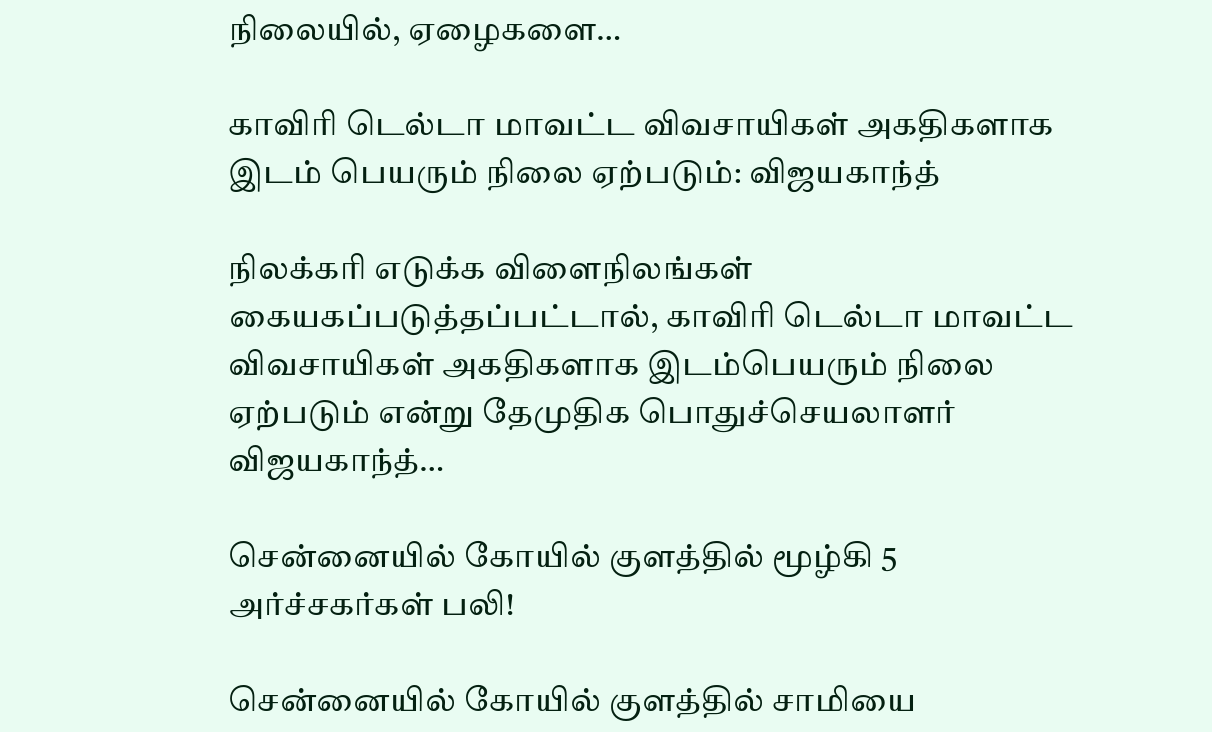நிலையில், ஏழைகளை…

காவிரி டெல்டா மாவட்ட விவசாயிகள் அகதிகளாக இடம் பெயரும் நிலை ஏற்படும்: விஜயகாந்த்

நிலக்கரி எடுக்க விளைநிலங்கள் கையகப்படுத்தப்பட்டால், காவிரி டெல்டா மாவட்ட விவசாயிகள் அகதிகளாக இடம்பெயரும் நிலை ஏற்படும் என்று தேமுதிக பொதுச்செயலாளர் விஜயகாந்த்…

சென்னையில் கோயில் குளத்தில் மூழ்கி 5 அர்ச்சகர்கள் பலி!

சென்னையில் கோயில் குளத்தில் சாமியை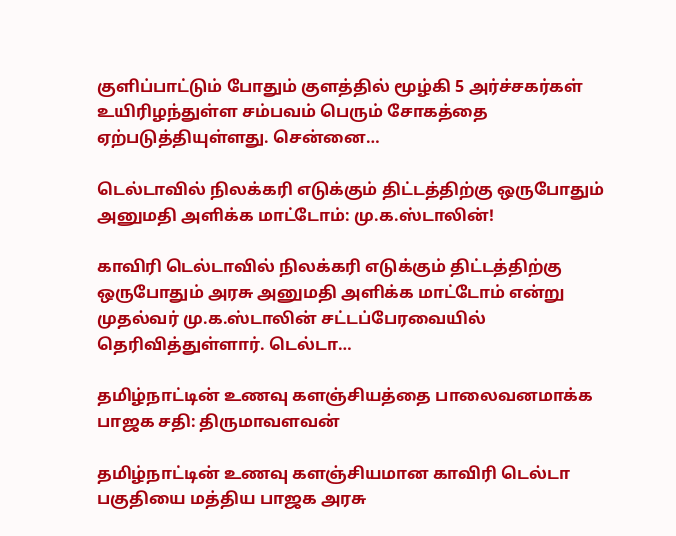குளிப்பாட்டும் போதும் குளத்தில் மூழ்கி 5 அர்ச்சகர்கள் உயிரிழந்துள்ள சம்பவம் பெரும் சோகத்தை ஏற்படுத்தியுள்ளது. சென்னை…

டெல்டாவில் நிலக்கரி எடுக்கும் திட்டத்திற்கு ஒருபோதும் அனுமதி அளிக்க மாட்டோம்: மு.க.ஸ்டாலின்!

காவிரி டெல்டாவில் நிலக்கரி எடுக்கும் திட்டத்திற்கு ஒருபோதும் அரசு அனுமதி அளிக்க மாட்டோம் என்று முதல்வர் மு.க.ஸ்டாலின் சட்டப்பேரவையில் தெரிவித்துள்ளார். டெல்டா…

தமிழ்நாட்டின் உணவு களஞ்சியத்தை பாலைவனமாக்க பாஜக சதி: திருமாவளவன்

தமிழ்நாட்டின் உணவு களஞ்சியமான காவிரி டெல்டா பகுதியை மத்திய பாஜக அரசு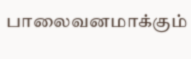பாலைவனமாக்கும்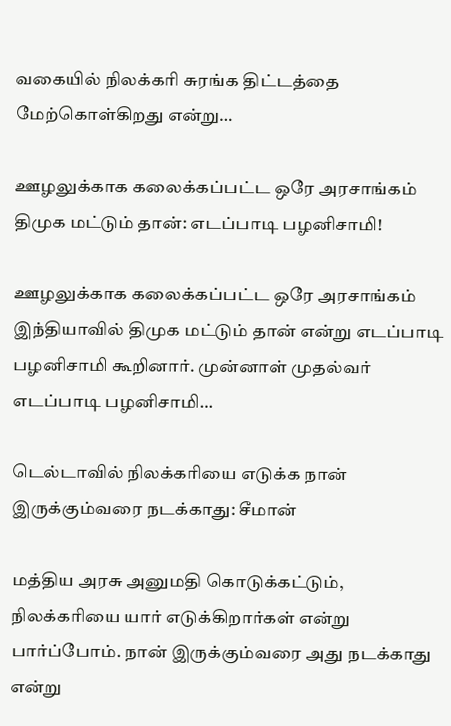வகையில் நிலக்கரி சுரங்க திட்டத்தை மேற்கொள்கிறது என்று…

ஊழலுக்காக கலைக்கப்பட்ட ஒரே அரசாங்கம் திமுக மட்டும் தான்: எடப்பாடி பழனிசாமி!

ஊழலுக்காக கலைக்கப்பட்ட ஒரே அரசாங்கம் இந்தியாவில் திமுக மட்டும் தான் என்று எடப்பாடி பழனிசாமி கூறினார். முன்னாள் முதல்வர் எடப்பாடி பழனிசாமி…

டெல்டாவில் நிலக்கரியை எடுக்க நான் இருக்கும்வரை நடக்காது: சீமான்

மத்திய அரசு அனுமதி கொடுக்கட்டும், நிலக்கரியை யார் எடுக்கிறார்கள் என்று பார்ப்போம். நான் இருக்கும்வரை அது நடக்காது என்று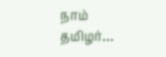நாம் தமிழர்…